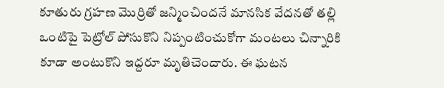కూతురు గ్రహణ మొర్రితో జన్మించిందనే మానసిక వేదనతో తల్లి ఒంటిపై పెట్రోల్ పోసుకొని నిప్పంటించుకోగా మంటలు చిన్నారికి కూడా అంటుకొని ఇద్దరూ మృతిచెందారు. ఈ ఘటన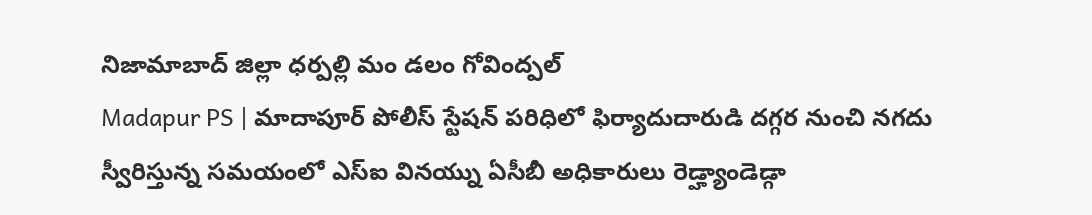నిజామాబాద్ జిల్లా ధర్పల్లి మం డలం గోవింద్పల్
Madapur PS | మాదాపూర్ పోలీస్ స్టేషన్ పరిధిలో ఫిర్యాదుదారుడి దగ్గర నుంచి నగదు స్వీరిస్తున్న సమయంలో ఎస్ఐ వినయ్ను ఏసీబీ అధికారులు రెడ్హ్యాండెడ్గా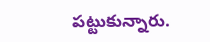పట్టుకున్నారు.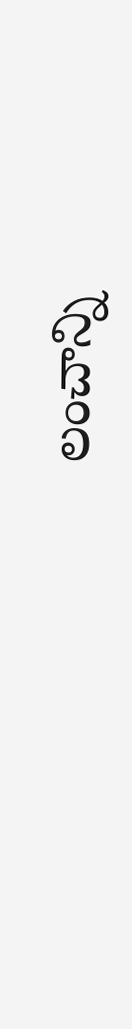లంచాన్ని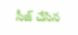సీజ్ చేసిన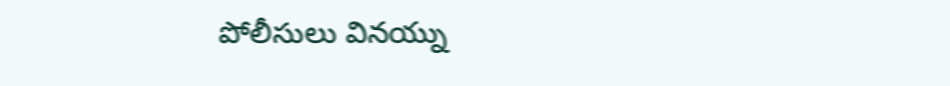పోలీసులు వినయ్ను